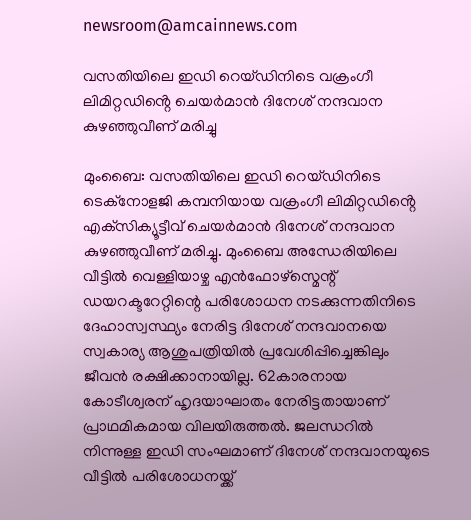newsroom@amcainnews.com

വസതിയിലെ ഇഡി റെയ്ഡിനിടെ വക്രംഗീ ലിമിറ്റഡിൻ്റെ ചെയർമാൻ ദിനേശ് നന്ദവാന കുഴഞ്ഞുവീണ് മരിച്ചു

മുംബൈ: വസതിയിലെ ഇഡി റെയ്ഡിനിടെ ടെക്‌നോളജി കമ്പനിയായ വക്രംഗീ ലിമിറ്റഡിൻ്റെ എക്‌സിക്യൂട്ടീവ് ചെയർമാൻ ദിനേശ് നന്ദവാന കുഴഞ്ഞുവീണ് മരിച്ചു. മുംബൈ അന്ധേരിയിലെ വീട്ടിൽ വെള്ളിയാഴ്ച എൻഫോഴ്സ്മെന്റ് ഡയറക്ടറേറ്റിന്റെ പരിശോധന നടക്കുന്നതിനിടെ ദേഹാസ്വസ്ഥ്യം നേരിട്ട ദിനേശ് നന്ദവാനയെ സ്വകാര്യ ആശുപത്രിയിൽ പ്രവേശിപ്പിച്ചെങ്കിലും ജീവൻ രക്ഷിക്കാനായില്ല. 62കാരനായ കോടീശ്വരന് ഹൃദയാഘാതം നേരിട്ടതായാണ് പ്രാഥമികമായ വിലയിരുത്തൽ. ജലന്ധറിൽ നിന്നുള്ള ഇഡി സംഘമാണ് ദിനേശ് നന്ദവാനയുടെ വീട്ടിൽ പരിശോധനയ്ക്ക്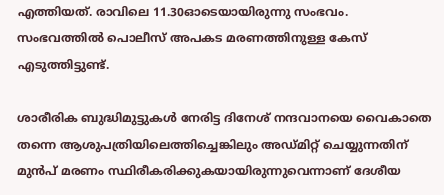എത്തിയത്. രാവിലെ 11.30ഓടെയായിരുന്നു സംഭവം. സംഭവത്തിൽ പൊലീസ് അപകട മരണത്തിനുള്ള കേസ് എടുത്തിട്ടുണ്ട്.

ശാരീരിക ബുദ്ധിമുട്ടുകൾ നേരിട്ട ദിനേശ് നന്ദവാനയെ വൈകാതെ തന്നെ ആശുപത്രിയിലെത്തിച്ചെങ്കിലും അഡ്മിറ്റ് ചെയ്യുന്നതിന് മുൻപ് മരണം സ്ഥിരീകരിക്കുകയായിരുന്നുവെന്നാണ് ദേശീയ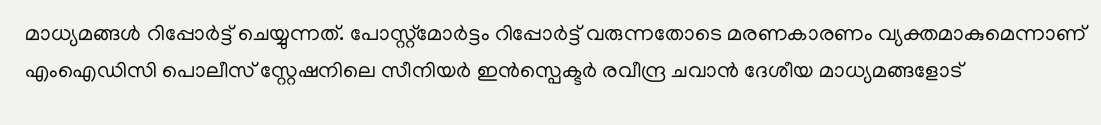മാധ്യമങ്ങൾ റിപ്പോർട്ട് ചെയ്യുന്നത്. പോസ്റ്റ്മോർട്ടം റിപ്പോർട്ട് വരുന്നതോടെ മരണകാരണം വ്യക്തമാകുമെന്നാണ് എംഐഡിസി പൊലീസ് സ്റ്റേഷനിലെ സീനിയർ ഇൻസ്പെക്ടർ രവീന്ദ്ര ചവാൻ ദേശീയ മാധ്യമങ്ങളോട്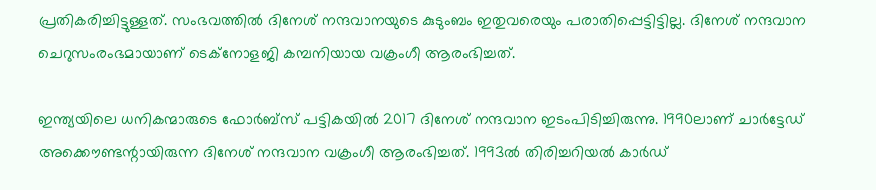പ്രതികരിച്ചിട്ടുള്ളത്. സംഭവത്തിൽ ദിനേശ് നന്ദവാനയുടെ കുടുംബം ഇതുവരെയും പരാതിപ്പെട്ടിട്ടില്ല. ദിനേശ് നന്ദവാന ചെറുസംരംഭമായാണ് ടെക്‌നോളജി കമ്പനിയായ വക്രംഗീ ആരംഭിച്ചത്.

ഇന്ത്യയിലെ ധനികന്മാരുടെ ഫോർബ്സ് പട്ടികയിൽ 2017 ദിനേശ് നന്ദവാന ഇടംപിടിച്ചിരുന്നു. 1990ലാണ് ചാർട്ടേഡ് അക്കൌണ്ടന്റായിരുന്ന ദിനേശ് നന്ദവാന വക്രംഗീ ആരംഭിച്ചത്. 1993ൽ തിരിച്ചറിയൽ കാർഡ്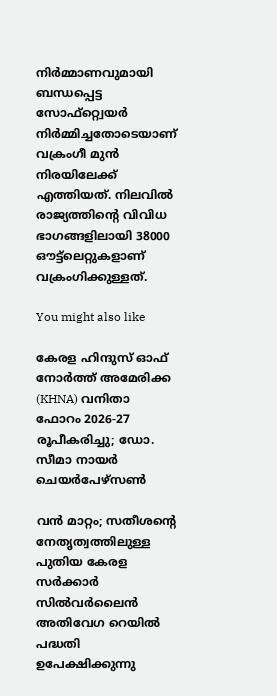നിർമ്മാണവുമായി ബന്ധപ്പെട്ട സോഫ്റ്റ്വെയർ നിർമ്മിച്ചതോടെയാണ് വക്രംഗീ മുൻ നിരയിലേക്ക് എത്തിയത്. നിലവിൽ രാജ്യത്തിന്റെ വിവിധ ഭാഗങ്ങളിലായി 38000 ഔട്ട്ലെറ്റുകളാണ് വക്രംഗിക്കുള്ളത്.

You might also like

കേരള ഹിന്ദുസ് ഓഫ് നോർത്ത് അമേരിക്ക (KHNA) വനിതാ ഫോറം 2026-27 രൂപീകരിച്ചു; ഡോ. സീമാ നായർ ചെയർപേഴ്സൺ

വൻ മാറ്റം; സതീശൻ്റെ നേതൃത്വത്തിലുള്ള പുതിയ കേരള സർക്കാർ സിൽവർലൈൻ അതിവേഗ റെയിൽ പദ്ധതി ഉപേക്ഷിക്കുന്നു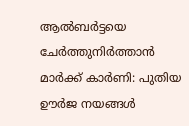ആൽബർട്ടയെ ചേർത്തുനിർത്താൻ മാർക്ക് കാർണി: പുതിയ ഊർജ നയങ്ങൾ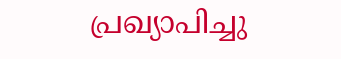പ്രഖ്യാപിച്ചു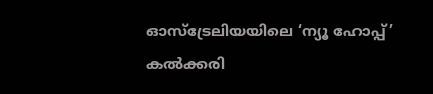ഓസ്‌ട്രേലിയയിലെ ‘ന്യൂ ഹോപ്പ്’ കൽക്കരി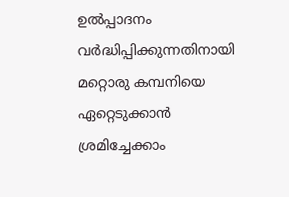ഉൽപ്പാദനം വർദ്ധിപ്പിക്കുന്നതിനായി മറ്റൊരു കമ്പനിയെ ഏറ്റെടുക്കാൻ ശ്രമിച്ചേക്കാം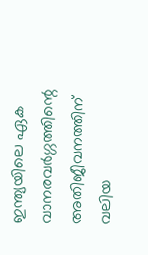ഇന്ത്യയിലെ ഏക വാനരവർഗ്ഗത്തിന്റെ അതിജീവനത്തിന് വലിയ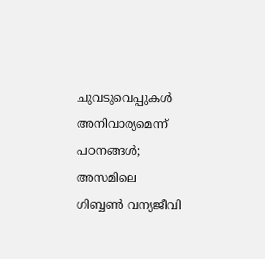ചുവടുവെപ്പുകൾ അനിവാര്യമെന്ന് പഠനങ്ങൾ; അസമിലെ ഗിബ്ബൺ വന്യജീവി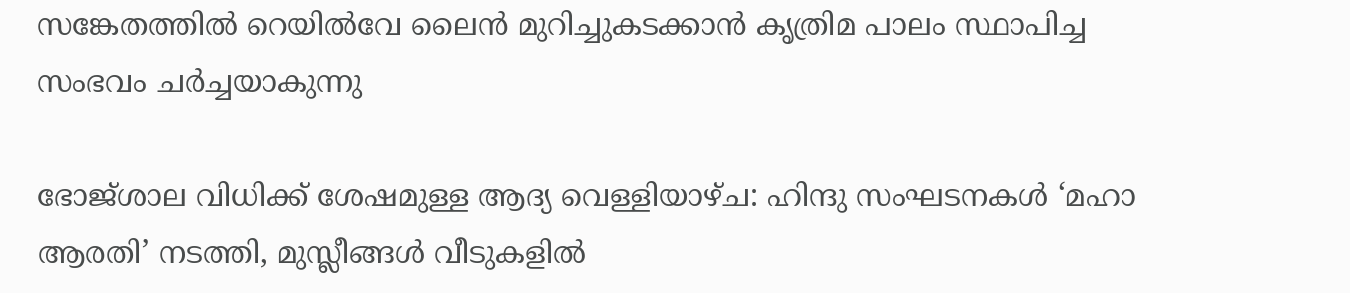സങ്കേതത്തിൽ റെയിൽവേ ലൈൻ മുറിച്ചുകടക്കാൻ കൃത്രിമ പാലം സ്ഥാപിച്ച സംഭവം ചർച്ചയാകുന്നു

ഭോജ്ശാല വിധിക്ക് ശേഷമുള്ള ആദ്യ വെള്ളിയാഴ്ച: ഹിന്ദു സംഘടനകൾ ‘മഹാ ആരതി’ നടത്തി, മുസ്ലീങ്ങൾ വീടുകളിൽ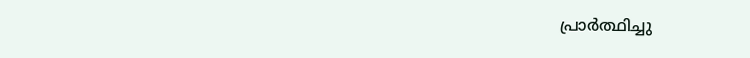പ്രാർത്ഥിച്ചു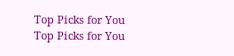Top Picks for You
Top Picks for You